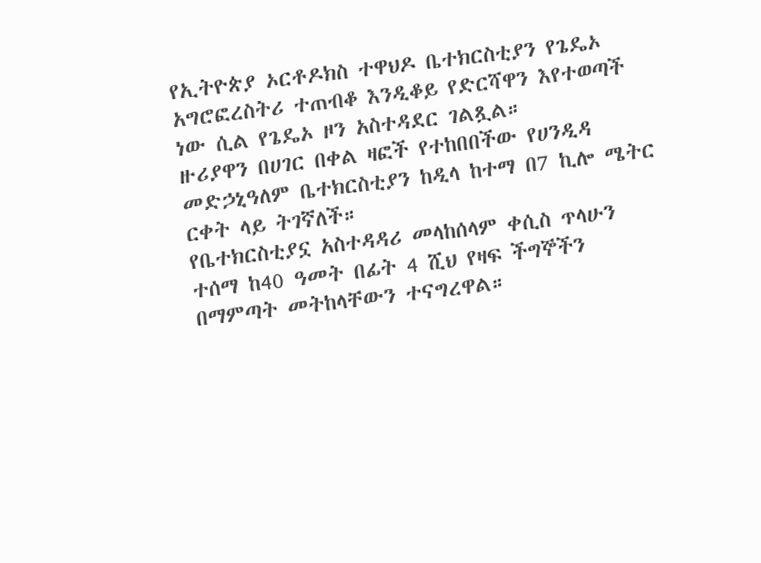የኢትዮጵያ ኦርቶዶክስ ተዋህዶ ቤተክርስቲያን የጌዴኦ አግሮፎረስትሪ ተጠብቆ እንዲቆይ የድርሻዋን እየተወጣች ነው ሲል የጌዴኦ ዞን አስተዳደር ገልጿል።
ዙሪያዋን በሀገር በቀል ዛፎች የተከበበችው የሀንዲዳ መድኃኒዓለም ቤተክርስቲያን ከዲላ ከተማ በ7 ኪሎ ሜትር ርቀት ላይ ትገኛለች።
የቤተክርስቲያኗ አስተዳዳሪ መላከሰላም ቀሲስ ጥላሁን ተሰማ ከ40 ዓመት በፊት 4 ሺህ የዛፍ ችግኞችን በማምጣት መትከላቸውን ተናግረዋል።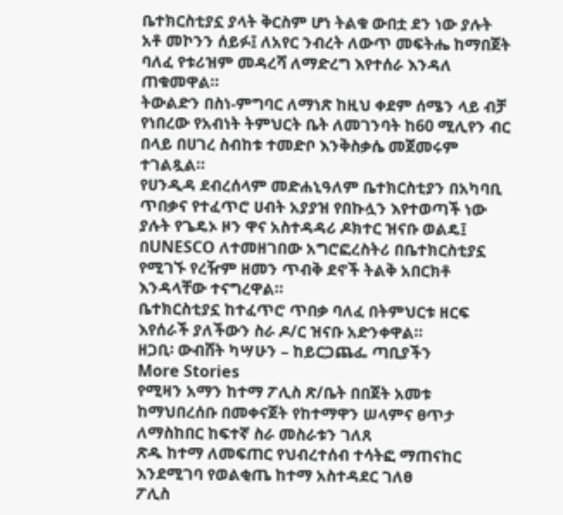ቤተክርስቲያኗ ያላት ቅርስም ሆነ ትልቁ ውበቷ ደን ነው ያሉት አቶ መኮንን ሰይፉ፤ ለአየር ንብረት ለውጥ መፍትሔ ከማበጀት ባለፈ የቱሪዝም መዳረሻ ለማድረግ እየተሰራ እንዳለ ጠቁመዋል።
ትውልድን በስነ-ምግባር ለማነጽ ከዚህ ቀደም ሰሜን ላይ ብቻ የነበረው የአብነት ትምህርት ቤት ለመገንባት ከ60 ሚሊየን ብር በላይ በሀገረ ስብከቱ ተመድቦ እንቅስቃሴ መጀመሩም ተገልጿል።
የሀንዲዳ ደብረሰላም መድሐኒዓለም ቤተክርስቲያን በአካባቢ ጥበቃና የተፈጥሮ ሀብት አያያዝ የበኩሏን እየተወጣች ነው ያሉት የጌዴኦ ዞን ዋና አስተዳዳሪ ዶክተር ዝናቡ ወልዴ፤ በUNESCO ለተመዘገበው አግሮፎረስትሪ በቤተክርስቲያኗ የሚገኙ የረዥም ዘመን ጥብቅ ደኖች ትልቅ አበርክቶ እንዳላቸው ተናግረዋል።
ቤተክርስቲያኗ ከተፈጥሮ ጥበቃ ባለፈ በትምህርቱ ዘርፍ እየሰራች ያለችውን ስራ ዶ/ር ዝናቡ አድንቀዋል።
ዘጋቢ፡ ውብሸት ካሣሁን – ከይርጋጨፌ ጣቢያችን
More Stories
የሚዛን አማን ከተማ ፖሊስ ጽ/ቤት በበጀት አመቱ ከማህበረሰቡ በመቀናጀት የከተማዋን ሠላምና ፀጥታ ለማስከበር ከፍተኛ ስራ መስራቱን ገለጸ
ጽዱ ከተማ ለመፍጠር የህብረተሰብ ተሳትፎ ማጠናከር እንደሚገባ የወልቂጤ ከተማ አስተዳደር ገለፀ
ፖሊስ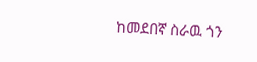ከመደበኛ ስራዉ ጎን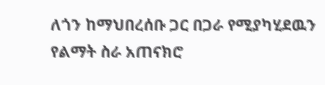ለጎን ከማህበረሰቡ ጋር በጋራ የሚያካሂደዉን የልማት ስራ አጠናክሮ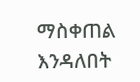ማስቀጠል እንዳለበት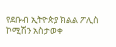የደቡብ ኢትዮጵያ ክልል ፖሊስ ኮሚሽን አስታወቀ